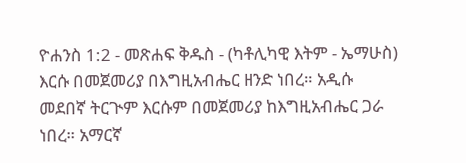ዮሐንስ 1:2 - መጽሐፍ ቅዱስ - (ካቶሊካዊ እትም - ኤማሁስ) እርሱ በመጀመሪያ በእግዚአብሔር ዘንድ ነበረ። አዲሱ መደበኛ ትርጒም እርሱም በመጀመሪያ ከእግዚአብሔር ጋራ ነበረ። አማርኛ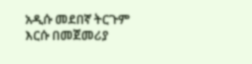አዲሱ መደበኛ ትርጉም እርሱ በመጀመሪያ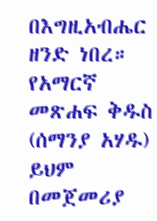በእግዚአብሔር ዘንድ ነበረ። የአማርኛ መጽሐፍ ቅዱስ (ሰማንያ አሃዱ) ይህም በመጀመሪያ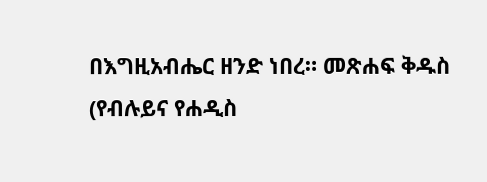በእግዚአብሔር ዘንድ ነበረ። መጽሐፍ ቅዱስ (የብሉይና የሐዲስ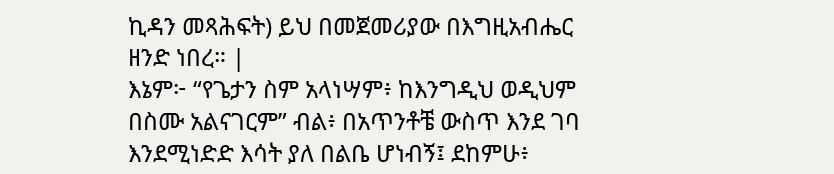ኪዳን መጻሕፍት) ይህ በመጀመሪያው በእግዚአብሔር ዘንድ ነበረ። |
እኔም፦ “የጌታን ስም አላነሣም፥ ከእንግዲህ ወዲህም በስሙ አልናገርም” ብል፥ በአጥንቶቼ ውስጥ እንደ ገባ እንደሚነድድ እሳት ያለ በልቤ ሆነብኝ፤ ደከምሁ፥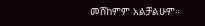መሸከምም አልቻልሁም።